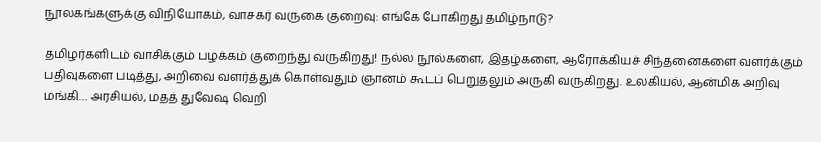நூலகங்களுக்கு விநியோகம், வாசகர் வருகை குறைவு: எங்கே போகிறது தமிழ்நாடு?

தமிழர்களிடம் வாசிக்கும் பழக்கம் குறைந்து வருகிறது! நல்ல நூல்களை, இதழ்களை, ஆரோக்கியச் சிந்தனைகளை வளர்க்கும் பதிவுகளை படித்து, அறிவை வளர்த்துக் கொள்வதும் ஞானம் கூடப் பெறுதலும் அருகி வருகிறது. உலகியல், ஆன்மிக அறிவு மங்கி… அரசியல், மதத் துவேஷ வெறி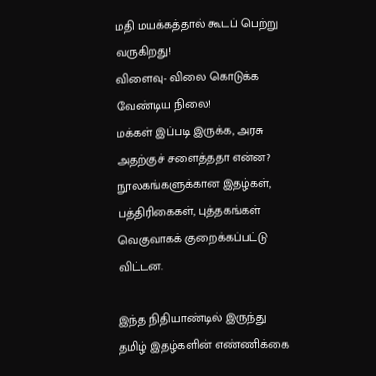மதி மயக்கத்தால் கூடப் பெற்று வருகிறது!
விளைவு- விலை கொடுக்க வேண்டிய நிலை!
மக்கள் இப்படி இருக்க, அரசு அதற்குச் சளைத்ததா என்ன?
நூலகங்களுக்கான இதழ்கள், பத்திரிகைகள், புத்தகங்கள் வெகுவாகக் குறைக்கப்பட்டு விட்டன.

இந்த நிதியாண்டில் இருந்து தமிழ் இதழ்களின் எண்ணிக்கை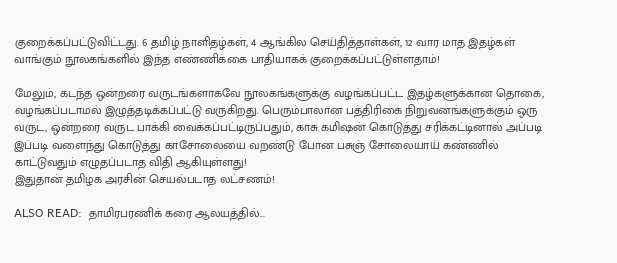குறைக்கப்பட்டுவிட்டது. 6 தமிழ் நாளிதழ்கள், 4 ஆங்கில செய்தித்தாள்கள், 12 வார மாத இதழ்கள் வாங்கும் நூலகங்களில் இந்த எண்ணிக்கை பாதியாகக் குறைக்கப்பட்டுள்ளதாம்!

மேலும், கடந்த ஒன்றரை வருடங்களாகவே நூலகங்களுக்கு வழங்கப்பட்ட இதழ்களுக்கான தொகை, வழங்கப்படாமல் இழுத்தடிக்கப்பட்டு வருகிறது. பெரும்பாலான பத்திரிகை நிறுவனங்களுக்கும் ஒரு வருட, ஒன்றரை வருட பாக்கி வைக்கப்பட்டிருப்பதும், காசு கமிஷன் கொடுத்து சரிக்கட்டினால் அப்படி இப்படி வளைந்து கொடுத்து காசோலையை வறண்டு போன பசுஞ் சோலையாய் கண்ணில் காட்டுவதும் எழுதப்படாத விதி ஆகியுள்ளது!
இதுதான் தமிழக அரசின் செயல்படாத லட்சணம்!

ALSO READ:  தாமிரபரணிக் கரை ஆலயத்தில்...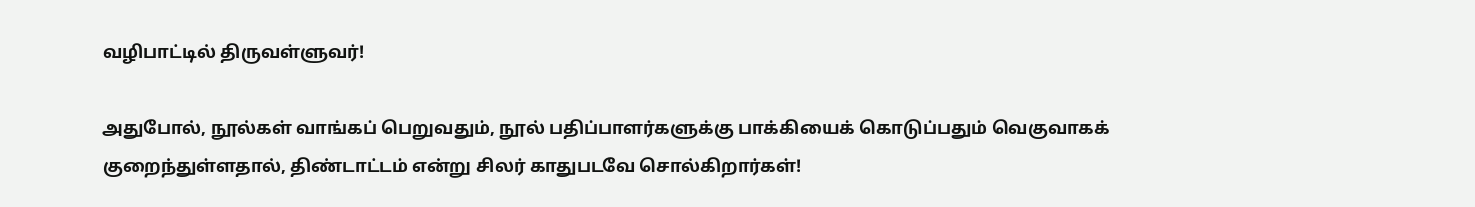வழிபாட்டில் திருவள்ளுவர்!

அதுபோல், நூல்கள் வாங்கப் பெறுவதும், நூல் பதிப்பாளர்களுக்கு பாக்கியைக் கொடுப்பதும் வெகுவாகக் குறைந்துள்ளதால், திண்டாட்டம் என்று சிலர் காதுபடவே சொல்கிறார்கள்!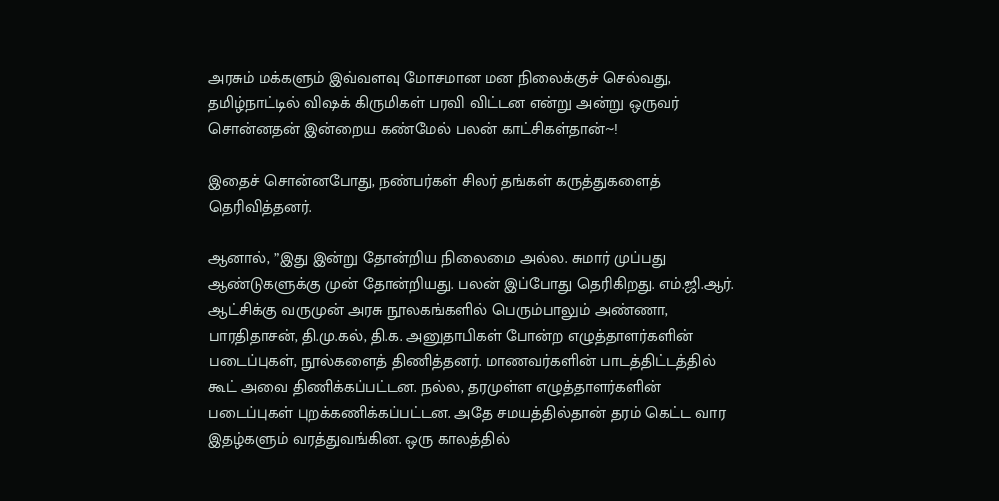அரசும் மக்களும் இவ்வளவு மோசமான மன நிலைக்குச் செல்வது, தமிழ்நாட்டில் விஷக் கிருமிகள் பரவி விட்டன என்று அன்று ஒருவர் சொன்னதன் இன்றைய கண்மேல் பலன் காட்சிகள்தான்~!

இதைச் சொன்னபோது, நண்பர்கள் சிலர் தங்கள் கருத்துகளைத் தெரிவித்தனர்.

ஆனால், ”இது இன்று தோன்றிய நிலைமை அல்ல. சுமார் முப்பது ஆண்டுகளுக்கு முன் தோன்றியது. பலன் இப்போது தெரிகிறது. எம்.ஜி.ஆர். ஆட்சிக்கு வருமுன் அரசு நூலகங்களில் பெரும்பாலும் அண்ணா, பாரதிதாசன், தி.மு.கல், தி.க. அனுதாபிகள் போன்ற எழுத்தாளர்களின் படைப்புகள், நூல்களைத் திணித்தனர். மாணவர்களின் பாடத்திட்டத்தில் கூட் அவை திணிக்கப்பட்டன. நல்ல, தரமுள்ள எழுத்தாளர்களின் படைப்புகள் புறக்கணிக்கப்பட்டன. அதே சமயத்தில்தான் தரம் கெட்ட வார இதழ்களும் வரத்துவங்கின. ஒரு காலத்தில்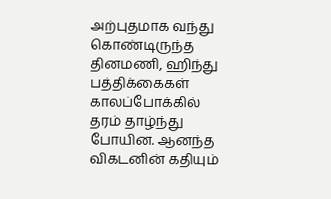அற்புதமாக வந்து கொண்டிருந்த தினமணி, ஹிந்து பத்திக்கைகள் காலப்போக்கில் தரம் தாழ்ந்து போயின. ஆனந்த விகடனின் கதியும்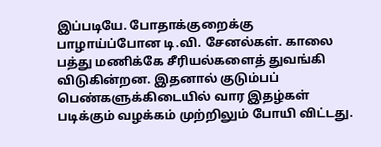இப்படியே. போதாக்குறைக்கு பாழாய்ப்போன டி.வி. சேனல்கள். காலை பத்து மணிக்கே சீரியல்களைத் துவங்கி விடுகின்றன. இதனால் குடும்பப் பெண்களுக்கிடையில் வார இதழ்கள் படிக்கும் வழக்கம் முற்றிலும் போயி விட்டது.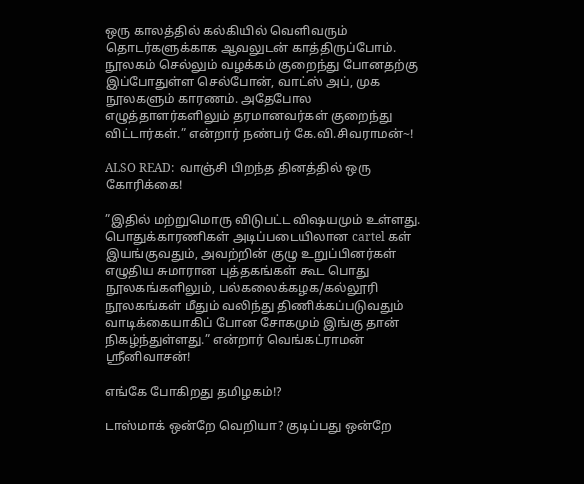ஒரு காலத்தில் கல்கியில் வெளிவரும் தொடர்களுக்காக ஆவலுடன் காத்திருப்போம். நூலகம் செல்லும் வழக்கம் குறைந்து போனதற்கு இப்போதுள்ள செல்போன், வாட்ஸ் அப், முக நூலகளும் காரணம். அதேபோல எழுத்தாளர்களிலும் தரமானவர்கள் குறைந்து விட்டார்கள்.” என்றார் நண்பர் கே.வி.சிவராமன்~!

ALSO READ:  வாஞ்சி பிறந்த தினத்தில் ஒரு கோரிக்கை!

”இதில் மற்றுமொரு விடுபட்ட விஷயமும் உள்ளது. பொதுக்காரணிகள் அடிப்படையிலான cartel கள் இயங்குவதும், அவற்றின் குழு உறுப்பினர்கள் எழுதிய சுமாரான புத்தகங்கள் கூட பொது நூலகங்களிலும், பல்கலைக்கழக/கல்லூரி நூலகங்கள் மீதும் வலிந்து திணிக்கப்படுவதும் வாடிக்கையாகிப் போன சோகமும் இங்கு தான் நிகழ்ந்துள்ளது.” என்றார் வெங்கட்ராமன் ஸ்ரீனிவாசன்!

எங்கே போகிறது தமிழகம்!?

டாஸ்மாக் ஒன்றே வெறியா? குடிப்பது ஒன்றே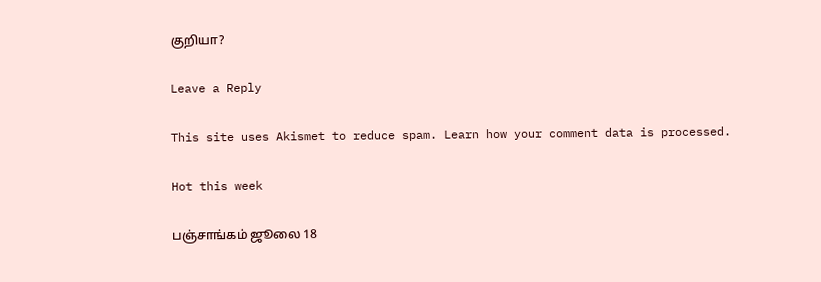குறியா?

Leave a Reply

This site uses Akismet to reduce spam. Learn how your comment data is processed.

Hot this week

பஞ்சாங்கம் ஜூலை 18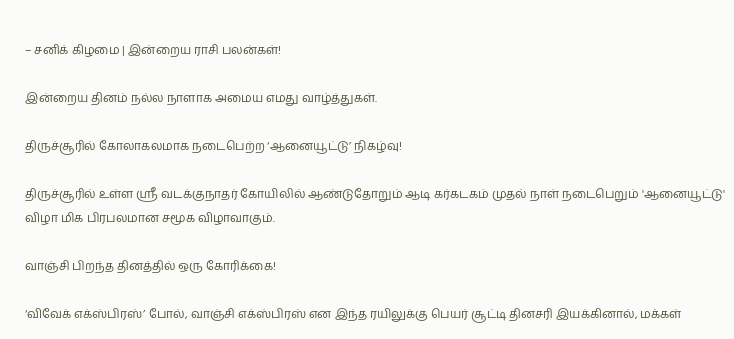– சனிக் கிழமை | இன்றைய ராசி பலன்கள்!

இன்றைய தினம் நல்ல நாளாக அமைய எமது வாழ்த்துகள்.

திருச்சூரில் கோலாகலமாக நடைபெற்ற ‘ஆனையூட்டு’ நிகழ்வு!

திருச்சூரில் உள்ள ஸ்ரீ வடக்குநாதர் கோயிலில் ஆண்டுதோறும் ஆடி கர்கடகம் முதல் நாள் நடைபெறும் 'ஆனையூட்டு' விழா மிக பிரபலமான சமூக விழாவாகும்.

வாஞ்சி பிறந்த தினத்தில் ஒரு கோரிக்கை!

‘விவேக் எக்ஸ்பிரஸ்’ போல், வாஞ்சி எக்ஸ்பிரஸ் என இந்த ரயிலுக்கு பெயர் சூட்டி தினசரி இயக்கினால், மக்கள்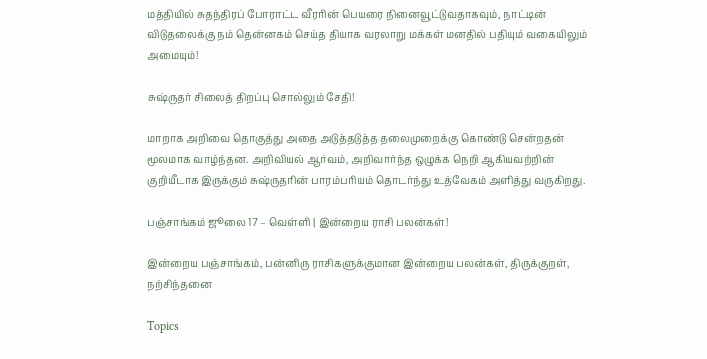மத்தியில் சுதந்திரப் போராட்ட வீரரின் பெயரை நினைவூட்டுவதாகவும், நாட்டின் விடுதலைக்கு நம் தென்னகம் செய்த தியாக வரலாறு மக்கள் மனதில் பதியும் வகையிலும் அமையும்!

சுஷ்ருதர் சிலைத் திறப்பு சொல்லும் சேதி!

மாறாக அறிவை தொகுத்து அதை அடுத்தடுத்த தலைமுறைக்கு கொண்டு சென்றதன் மூலமாக வாழ்ந்தன. அறிவியல் ஆர்வம், அறிவார்ந்த ஒழுக்க நெறி ஆகியவற்றின் குறியீடாக இருக்கும் சுஷ்ருதரின் பாரம்பரியம் தொடர்ந்து உத்வேகம் அளித்து வருகிறது.

பஞ்சாங்கம் ஜூலை 17 – வெள்ளி | இன்றைய ராசி பலன்கள்!

இன்றைய பஞ்சாங்கம், பன்னிரு ராசிகளுக்குமான இன்றைய பலன்கள், திருக்குறள், நற்சிந்தனை

Topics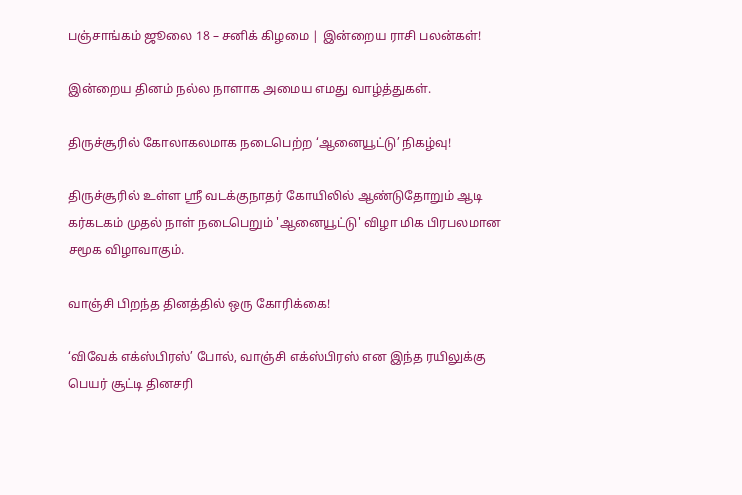பஞ்சாங்கம் ஜூலை 18 – சனிக் கிழமை | இன்றைய ராசி பலன்கள்!

இன்றைய தினம் நல்ல நாளாக அமைய எமது வாழ்த்துகள்.

திருச்சூரில் கோலாகலமாக நடைபெற்ற ‘ஆனையூட்டு’ நிகழ்வு!

திருச்சூரில் உள்ள ஸ்ரீ வடக்குநாதர் கோயிலில் ஆண்டுதோறும் ஆடி கர்கடகம் முதல் நாள் நடைபெறும் 'ஆனையூட்டு' விழா மிக பிரபலமான சமூக விழாவாகும்.

வாஞ்சி பிறந்த தினத்தில் ஒரு கோரிக்கை!

‘விவேக் எக்ஸ்பிரஸ்’ போல், வாஞ்சி எக்ஸ்பிரஸ் என இந்த ரயிலுக்கு பெயர் சூட்டி தினசரி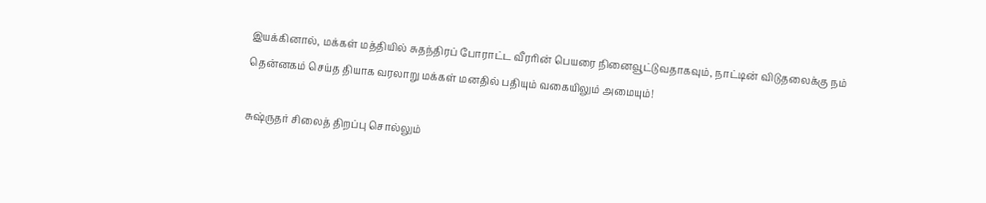இயக்கினால், மக்கள் மத்தியில் சுதந்திரப் போராட்ட வீரரின் பெயரை நினைவூட்டுவதாகவும், நாட்டின் விடுதலைக்கு நம் தென்னகம் செய்த தியாக வரலாறு மக்கள் மனதில் பதியும் வகையிலும் அமையும்!

சுஷ்ருதர் சிலைத் திறப்பு சொல்லும்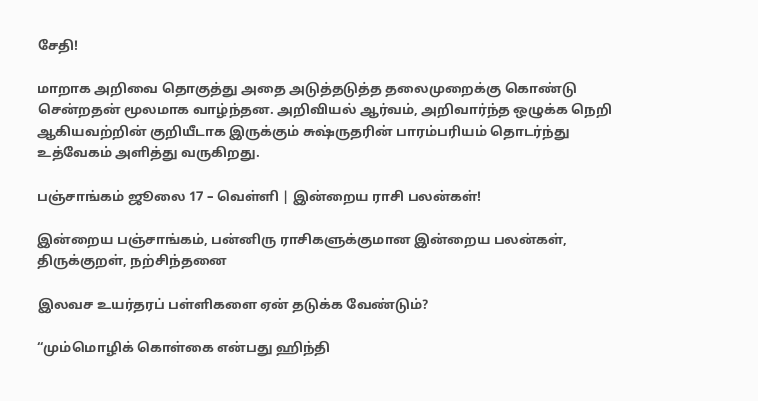சேதி!

மாறாக அறிவை தொகுத்து அதை அடுத்தடுத்த தலைமுறைக்கு கொண்டு சென்றதன் மூலமாக வாழ்ந்தன. அறிவியல் ஆர்வம், அறிவார்ந்த ஒழுக்க நெறி ஆகியவற்றின் குறியீடாக இருக்கும் சுஷ்ருதரின் பாரம்பரியம் தொடர்ந்து உத்வேகம் அளித்து வருகிறது.

பஞ்சாங்கம் ஜூலை 17 – வெள்ளி | இன்றைய ராசி பலன்கள்!

இன்றைய பஞ்சாங்கம், பன்னிரு ராசிகளுக்குமான இன்றைய பலன்கள், திருக்குறள், நற்சிந்தனை

இலவச உயர்தரப் பள்ளிகளை ஏன் தடுக்க வேண்டும்?

“மும்மொழிக் கொள்கை என்பது ஹிந்தி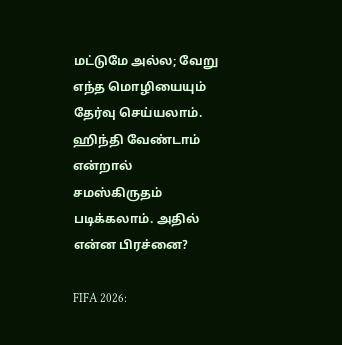மட்டுமே அல்ல; வேறு எந்த மொழியையும் தேர்வு செய்யலாம். ஹிந்தி வேண்டாம் என்றால் சமஸ்கிருதம் படிக்கலாம். அதில் என்ன பிரச்னை?

FIFA 2026: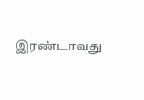இரண்டாவது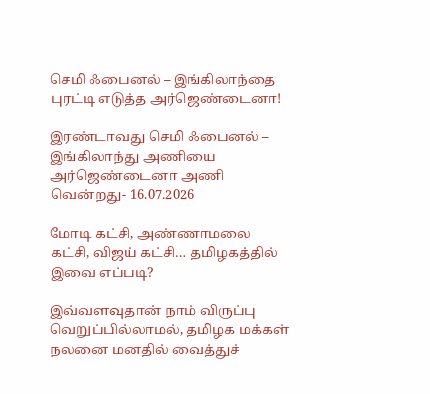செமி ஃபைனல் – இங்கிலாந்தை புரட்டி எடுத்த அர்ஜெண்டைனா!

இரண்டாவது செமி ஃபைனல் – இங்கிலாந்து அணியை அர்ஜெண்டைனா அணி வென்றது- 16.07.2026

மோடி கட்சி, அண்ணாமலை கட்சி, விஜய் கட்சி… தமிழகத்தில் இவை எப்படி?

இவ்வளவுதான் நாம் விருப்பு வெறுப்பில்லாமல், தமிழக மக்கள் நலனை மனதில் வைத்துச்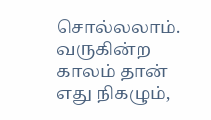சொல்லலாம். வருகின்ற காலம் தான் எது நிகழும்,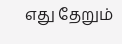எது தேறும்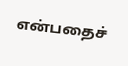என்பதைச்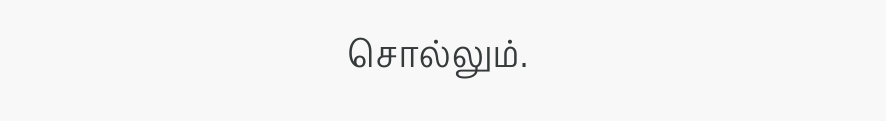சொல்லும்.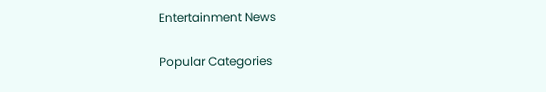Entertainment News

Popular Categories